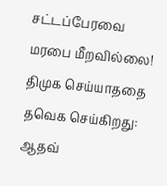சட்டப்பேரவை மரபை மீறவில்லை! திமுக செய்யாததை தவெக செய்கிறது: ஆதவ்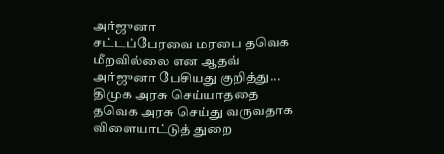அர்ஜுனா
சட்டப்பேரவை மரபை தவெக மீறவில்லை என ஆதவ் அர்ஜுனா பேசியது குறித்து...
திமுக அரசு செய்யாததை தவெக அரசு செய்து வருவதாக விளையாட்டுத் துறை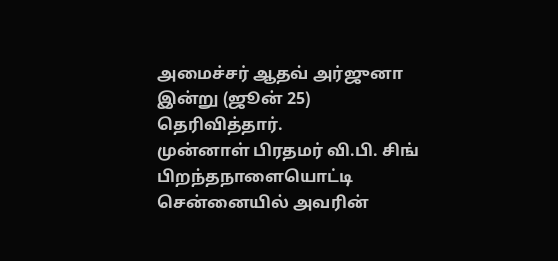அமைச்சர் ஆதவ் அர்ஜுனா இன்று (ஜூன் 25) தெரிவித்தார்.
முன்னாள் பிரதமர் வி.பி. சிங் பிறந்தநாளையொட்டி சென்னையில் அவரின்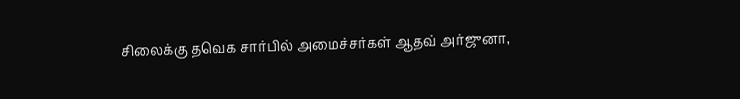சிலைக்கு தவெக சார்பில் அமைச்சர்கள் ஆதவ் அர்ஜுனா,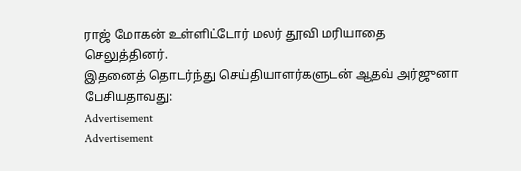ராஜ் மோகன் உள்ளிட்டோர் மலர் தூவி மரியாதை செலுத்தினர்.
இதனைத் தொடர்ந்து செய்தியாளர்களுடன் ஆதவ் அர்ஜுனா பேசியதாவது:
Advertisement
Advertisement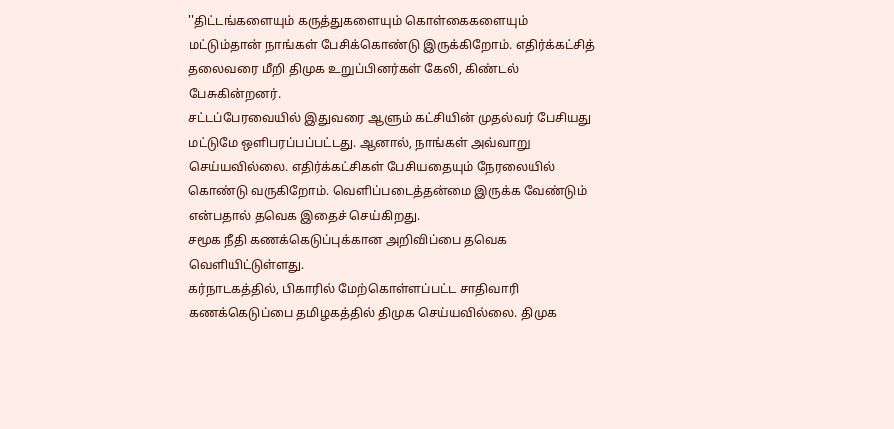''திட்டங்களையும் கருத்துகளையும் கொள்கைகளையும் மட்டும்தான் நாங்கள் பேசிக்கொண்டு இருக்கிறோம். எதிர்க்கட்சித் தலைவரை மீறி திமுக உறுப்பினர்கள் கேலி, கிண்டல் பேசுகின்றனர்.
சட்டப்பேரவையில் இதுவரை ஆளும் கட்சியின் முதல்வர் பேசியது மட்டுமே ஒளிபரப்பப்பட்டது. ஆனால், நாங்கள் அவ்வாறு செய்யவில்லை. எதிர்க்கட்சிகள் பேசியதையும் நேரலையில் கொண்டு வருகிறோம். வெளிப்படைத்தன்மை இருக்க வேண்டும் என்பதால் தவெக இதைச் செய்கிறது.
சமூக நீதி கணக்கெடுப்புக்கான அறிவிப்பை தவெக வெளியிட்டுள்ளது.
கர்நாடகத்தில், பிகாரில் மேற்கொள்ளப்பட்ட சாதிவாரி கணக்கெடுப்பை தமிழகத்தில் திமுக செய்யவில்லை. திமுக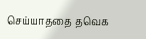செய்யாததை தவெக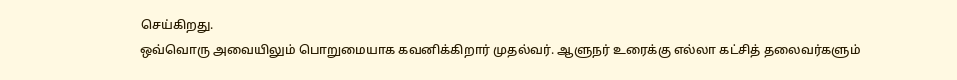செய்கிறது.
ஒவ்வொரு அவையிலும் பொறுமையாக கவனிக்கிறார் முதல்வர். ஆளுநர் உரைக்கு எல்லா கட்சித் தலைவர்களும்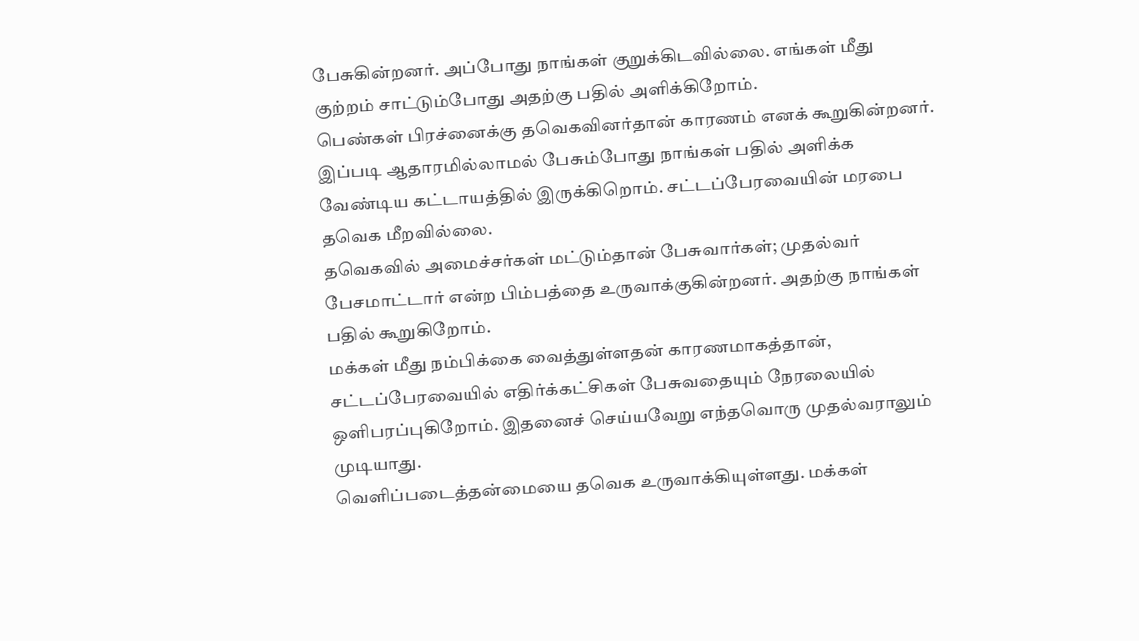பேசுகின்றனர். அப்போது நாங்கள் குறுக்கிடவில்லை. எங்கள் மீது குற்றம் சாட்டும்போது அதற்கு பதில் அளிக்கிறோம்.
பெண்கள் பிரச்னைக்கு தவெகவினர்தான் காரணம் எனக் கூறுகின்றனர். இப்படி ஆதாரமில்லாமல் பேசும்போது நாங்கள் பதில் அளிக்க வேண்டிய கட்டாயத்தில் இருக்கிறொம். சட்டப்பேரவையின் மரபை தவெக மீறவில்லை.
தவெகவில் அமைச்சர்கள் மட்டும்தான் பேசுவார்கள்; முதல்வர் பேசமாட்டார் என்ற பிம்பத்தை உருவாக்குகின்றனர். அதற்கு நாங்கள் பதில் கூறுகிறோம்.
மக்கள் மீது நம்பிக்கை வைத்துள்ளதன் காரணமாகத்தான், சட்டப்பேரவையில் எதிர்க்கட்சிகள் பேசுவதையும் நேரலையில் ஒளிபரப்புகிறோம். இதனைச் செய்யவேறு எந்தவொரு முதல்வராலும் முடியாது.
வெளிப்படைத்தன்மையை தவெக உருவாக்கியுள்ளது. மக்கள்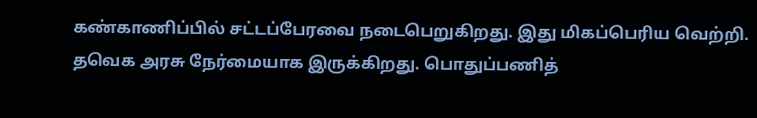கண்காணிப்பில் சட்டப்பேரவை நடைபெறுகிறது. இது மிகப்பெரிய வெற்றி.
தவெக அரசு நேர்மையாக இருக்கிறது. பொதுப்பணித்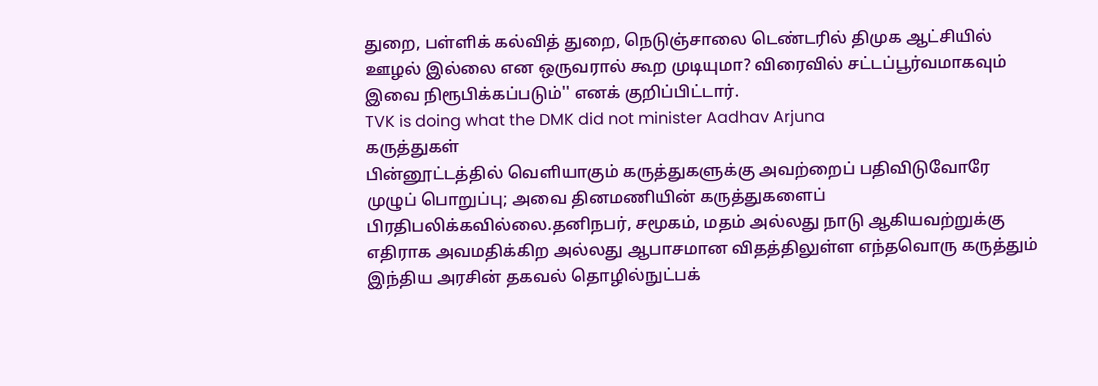துறை, பள்ளிக் கல்வித் துறை, நெடுஞ்சாலை டெண்டரில் திமுக ஆட்சியில் ஊழல் இல்லை என ஒருவரால் கூற முடியுமா? விரைவில் சட்டப்பூர்வமாகவும் இவை நிரூபிக்கப்படும்'' எனக் குறிப்பிட்டார்.
TVK is doing what the DMK did not minister Aadhav Arjuna
கருத்துகள்
பின்னூட்டத்தில் வெளியாகும் கருத்துகளுக்கு அவற்றைப் பதிவிடுவோரே முழுப் பொறுப்பு; அவை தினமணியின் கருத்துகளைப் பிரதிபலிக்கவில்லை.தனிநபர், சமூகம், மதம் அல்லது நாடு ஆகியவற்றுக்கு எதிராக அவமதிக்கிற அல்லது ஆபாசமான விதத்திலுள்ள எந்தவொரு கருத்தும் இந்திய அரசின் தகவல் தொழில்நுட்பக்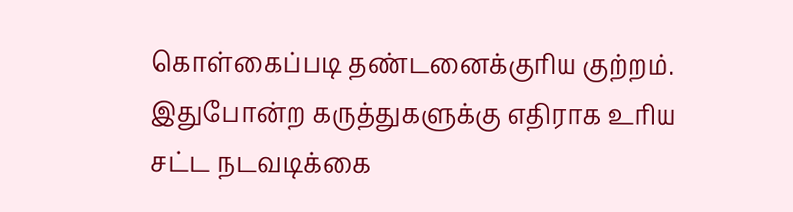கொள்கைப்படி தண்டனைக்குரிய குற்றம். இதுபோன்ற கருத்துகளுக்கு எதிராக உரிய சட்ட நடவடிக்கை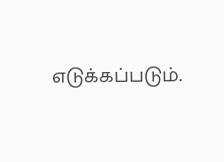எடுக்கப்படும்.